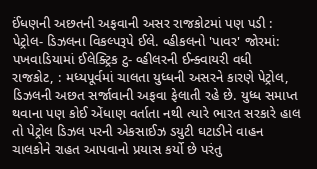ઈંધણની અછતની અફવાની અસર રાજકોટમાં પણ પડી : પેટ્રોલ- ડિઝલના વિકલ્પરૂપે ઈલે. વ્હીકલનો 'પાવર' જોરમાં: પખવાડિયામાં ઈલેક્ટ્રિક ટુ- વ્હીલરની ઈન્ક્વાયરી વધી
રાજકોટ, : મધ્યપૂર્વમાં ચાલતા યુધ્ધની અસરને કારણે પેટ્રોલ, ડિઝલની અછત સર્જાવાની અફવા ફેલાતી રહે છે. યુધ્ધ સમાપ્ત થવાના પણ કોઈ એંધાણ વર્તાતા નથી ત્યારે ભારત સરકારે હાલ તો પેટ્રોલ ડિઝલ પરની એકસાઈઝ ડયુટી ઘટાડીને વાહન ચાલકોને રાહત આપવાનો પ્રયાસ કર્યો છે પરંતુ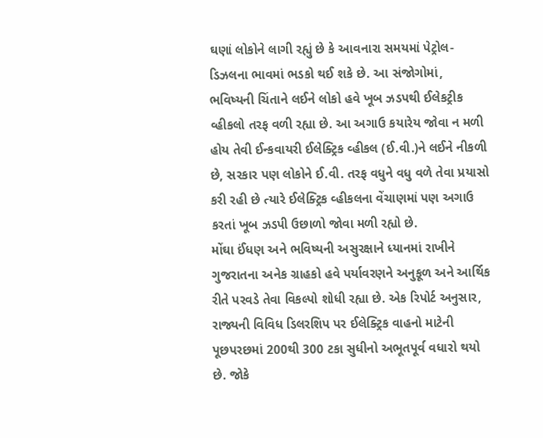ઘણાં લોકોને લાગી રહ્યું છે કે આવનારા સમયમાં પેટ્રોલ-ડિઝલના ભાવમાં ભડકો થઈ શકે છે. આ સંજોગોમાં, ભવિષ્યની ચિંતાને લઈને લોકો હવે ખૂબ ઝડપથી ઈલેકટ્રીક વ્હીકલો તરફ વળી રહ્યા છે. આ અગાઉ કયારેય જોવા ન મળી હોય તેવી ઈન્કવાયરી ઈલેક્ટ્રિક વ્હીકલ (ઈ.વી.)ને લઈને નીકળી છે, સરકાર પણ લોકોને ઈ.વી. તરફ વધુને વધુ વળે તેવા પ્રયાસો કરી રહી છે ત્યારે ઈલેક્ટ્રિક વ્હીકલના વેંચાણમાં પણ અગાઉ કરતાં ખૂબ ઝડપી ઉછાળો જોવા મળી રહ્યો છે.
મોંઘા ઈંધણ અને ભવિષ્યની અસુરક્ષાને ધ્યાનમાં રાખીને ગુજરાતના અનેક ગ્રાહકો હવે પર્યાવરણને અનુકૂળ અને આર્થિક રીતે પરવડે તેવા વિકલ્પો શોધી રહ્યા છે. એક રિપોર્ટ અનુસાર, રાજ્યની વિવિધ ડિલરશિપ પર ઈલેક્ટ્રિક વાહનો માટેની પૂછપરછમાં 200થી 300 ટકા સુધીનો અભૂતપૂર્વ વધારો થયો છે. જોકે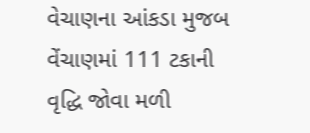વેચાણના આંકડા મુજબ વેંચાણમાં 111 ટકાની વૃદ્ધિ જોવા મળી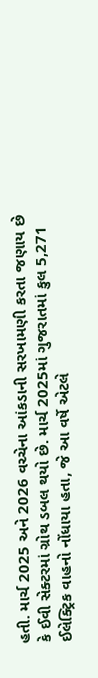હતી. માર્ચ 2025 અને 2026 વચ્ચેના આંકડાની સરખામણી કરતા જણાય છે કે ઈવી સેક્ટરમાં ગ્રોથ ડબલ થયો છે. માર્ચ 2025માં ગુજરાતમાં કુલ 5,271 ઈલેક્ટ્રિક વાહનો નોંધાયા હતા, જે આ વર્ષે એટલે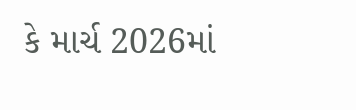કે માર્ચ 2026માં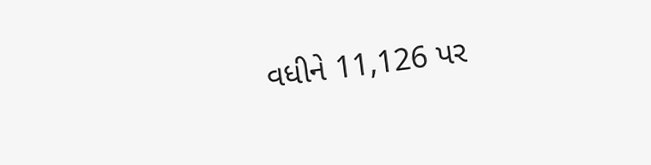વધીને 11,126 પર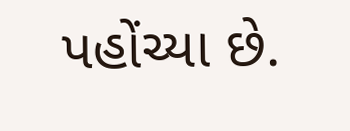પહોંચ્યા છે.